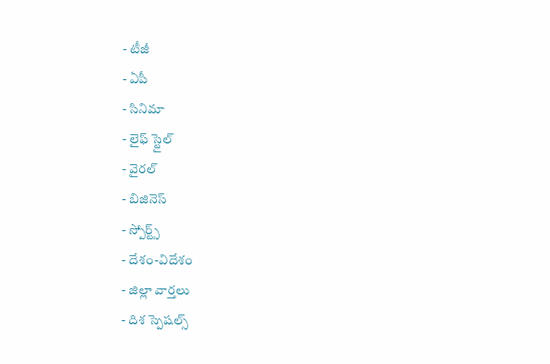- టీజీ
- ఏపీ
- సినిమా
- లైఫ్ స్టైల్
- వైరల్
- బిజినెస్
- స్పోర్ట్స్
- దేశం-విదేశం
- జిల్లా వార్తలు
- దిశ స్పెషల్స్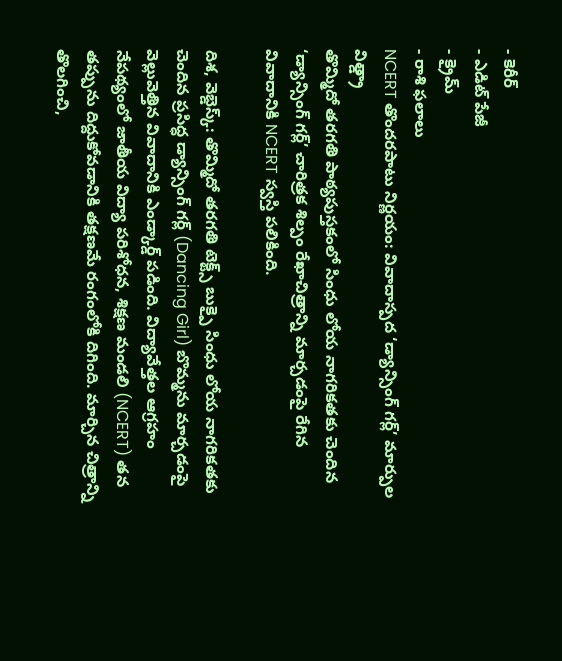- కెరీర్
- ఎడిట్ పేజీ
- క్రైమ్
- రాశి ఫలాలు
NCERT తొందరపాటు నిర్ణయం: వివాదాస్పద ‘డ్యాన్సింగ్ గర్ల్’ మార్పుల విత్డ్రా
తొమ్మిదో తరగతి పాఠ్యపుస్తకంలో సింధు లోయ నాగరికతకు చెందిన ‘డ్యాన్సింగ్ గర్ల్’ చారిత్రక శిల్పం రేఖాచిత్రాన్ని మార్చడంపై రేగిన వివాదానికి NCERT స్వస్తి పలికింది.

దిశ, వెబ్డెస్క్: తొమ్మిదో తరగతి టెక్ట్స్ బుక్పై సింధు లోయ నాగరికతకు చెందిన ప్రసిద్ధ డ్యాన్సింగ్ గర్ల్ (Dancing Girl) బొమ్మను మార్చడంపై వెల్లువెత్తిన వివాదానికి ఎండ్కార్డ్ పడింది. విద్యావేత్తల ఆగ్రహం నేపథ్యంలో జాతీయ విద్యా పరిశోధన, శిక్షణ మండలి (NCERT) తన తప్పును దిద్దుకోవడానికి తక్షణమే రంగంలోకి దిగింది. మార్చిన చిత్రాన్ని తొలగించి,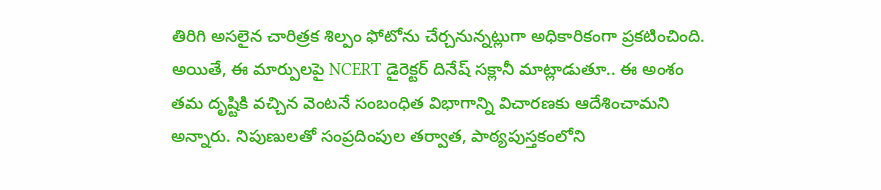తిరిగి అసలైన చారిత్రక శిల్పం ఫోటోను చేర్చనున్నట్లుగా అధికారికంగా ప్రకటించింది. అయితే, ఈ మార్పులపై NCERT డైరెక్టర్ దినేష్ సక్లానీ మాట్లాడుతూ.. ఈ అంశం తమ దృష్టికి వచ్చిన వెంటనే సంబంధిత విభాగాన్ని విచారణకు ఆదేశించామని అన్నారు. నిపుణులతో సంప్రదింపుల తర్వాత, పాఠ్యపుస్తకంలోని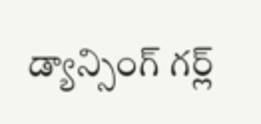డ్యాన్సింగ్ గర్ల్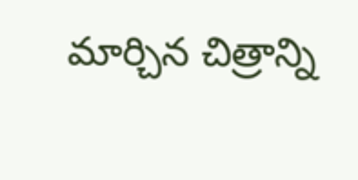మార్చిన చిత్రాన్ని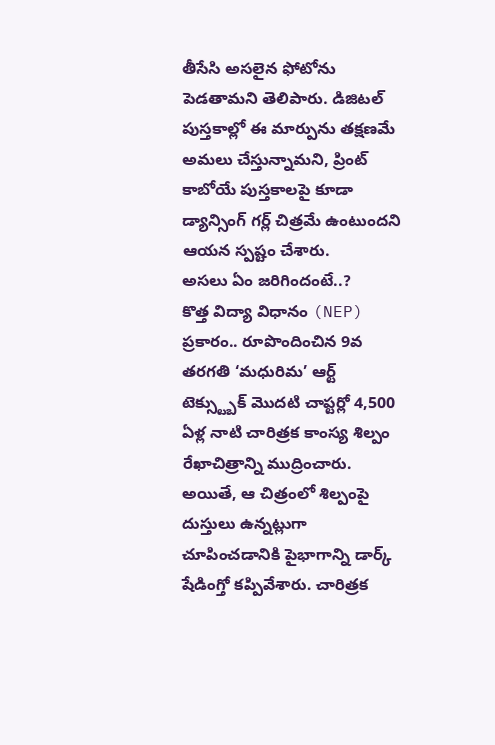తీసేసి అసలైన ఫోటోను పెడతామని తెలిపారు. డిజిటల్ పుస్తకాల్లో ఈ మార్పును తక్షణమే అమలు చేస్తున్నామని, ప్రింట్ కాబోయే పుస్తకాలపై కూడా డ్యాన్సింగ్ గర్ల్ చిత్రమే ఉంటుందని ఆయన స్పష్టం చేశారు.
అసలు ఏం జరిగిందంటే..?
కొత్త విద్యా విధానం (NEP) ప్రకారం.. రూపొందించిన 9వ తరగతి ‘మధురిమ’ ఆర్ట్ టెక్స్ట్బుక్ మొదటి చాప్టర్లో 4,500 ఏళ్ల నాటి చారిత్రక కాంస్య శిల్పం రేఖాచిత్రాన్ని ముద్రించారు. అయితే, ఆ చిత్రంలో శిల్పంపై దుస్తులు ఉన్నట్లుగా చూపించడానికి పైభాగాన్ని డార్క్ షేడింగ్తో కప్పివేశారు. చారిత్రక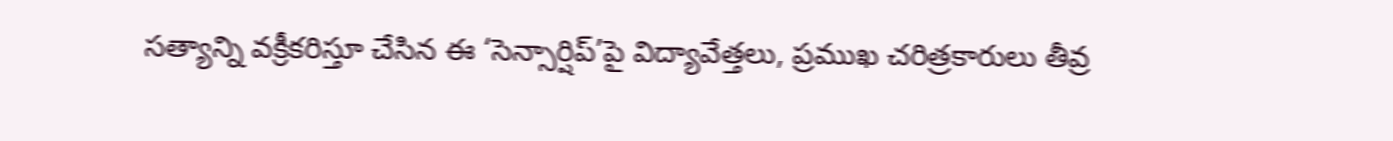సత్యాన్ని వక్రీకరిస్తూ చేసిన ఈ ‘సెన్సార్షిప్’పై విద్యావేత్తలు, ప్రముఖ చరిత్రకారులు తీవ్ర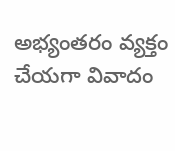అభ్యంతరం వ్యక్తం చేయగా వివాదం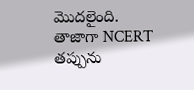మొదలైంది. తాజాగా NCERT తప్పును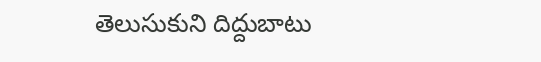తెలుసుకుని దిద్దుబాటు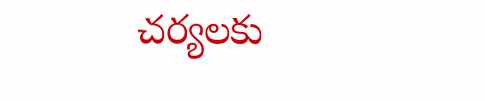చర్యలకు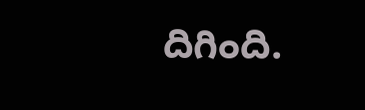దిగింది.